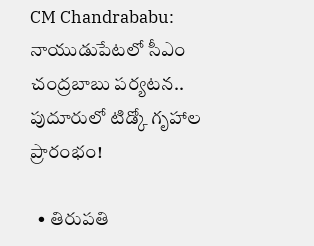CM Chandrababu: నాయుడుపేటలో సీఎం చంద్రబాబు పర్యటన.. పుదూరులో టిడ్కో గృహాల ప్రారంభం!

  • తిరుపతి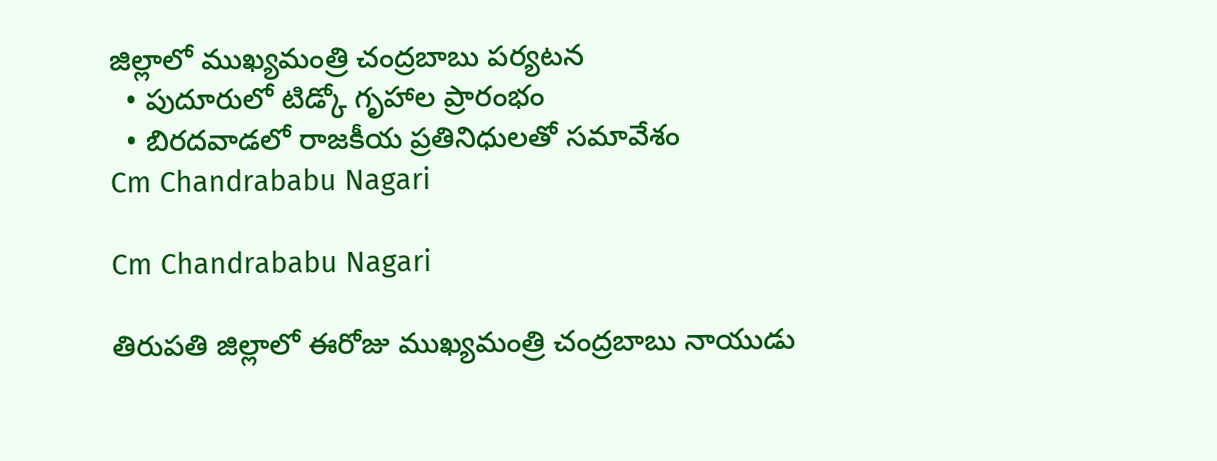జిల్లాలో ముఖ్యమంత్రి చంద్రబాబు పర్యటన
  • పుదూరులో టిడ్కో గృహాల ప్రారంభం
  • బిరదవాడలో రాజకీయ ప్రతినిధులతో సమావేశం
Cm Chandrababu Nagari

Cm Chandrababu Nagari

తిరుపతి జిల్లాలో ఈరోజు ముఖ్యమంత్రి చంద్రబాబు నాయుడు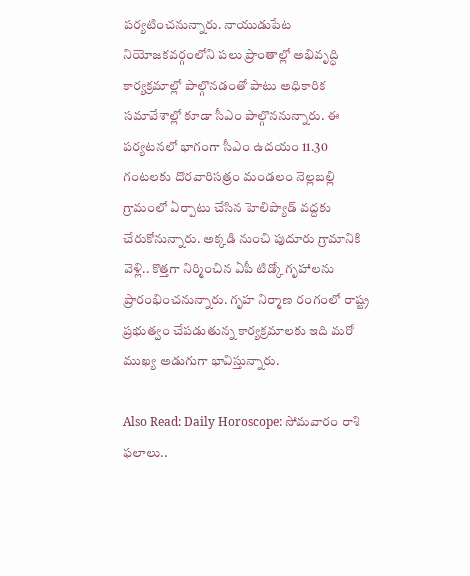పర్యటించనున్నారు. నాయుడుపేట నియోజకవర్గంలోని పలు ప్రాంతాల్లో అభివృద్ధి కార్యక్రమాల్లో పాల్గొనడంతో పాటు అధికారిక సమావేశాల్లో కూడా సీఎం పాల్గొననున్నారు. ఈ పర్యటనలో భాగంగా సీఎం ఉదయం 11.30 గంటలకు దొరవారిసత్రం మండలం నెల్లబల్లి గ్రామంలో ఏర్పాటు చేసిన హెలిప్యాడ్ వద్దకు చేరుకోనున్నారు. అక్కడి నుంచి పుదూరు గ్రామానికి వెళ్లి.. కొత్తగా నిర్మించిన ఏపీ టిడ్కో గృహాలను ప్రారంభించనున్నారు. గృహ నిర్మాణ రంగంలో రాష్ట్ర ప్రభుత్వం చేపడుతున్న కార్యక్రమాలకు ఇది మరో ముఖ్య అడుగుగా భావిస్తున్నారు.

Also Read: Daily Horoscope: సోమవారం రాశి ఫలాలు..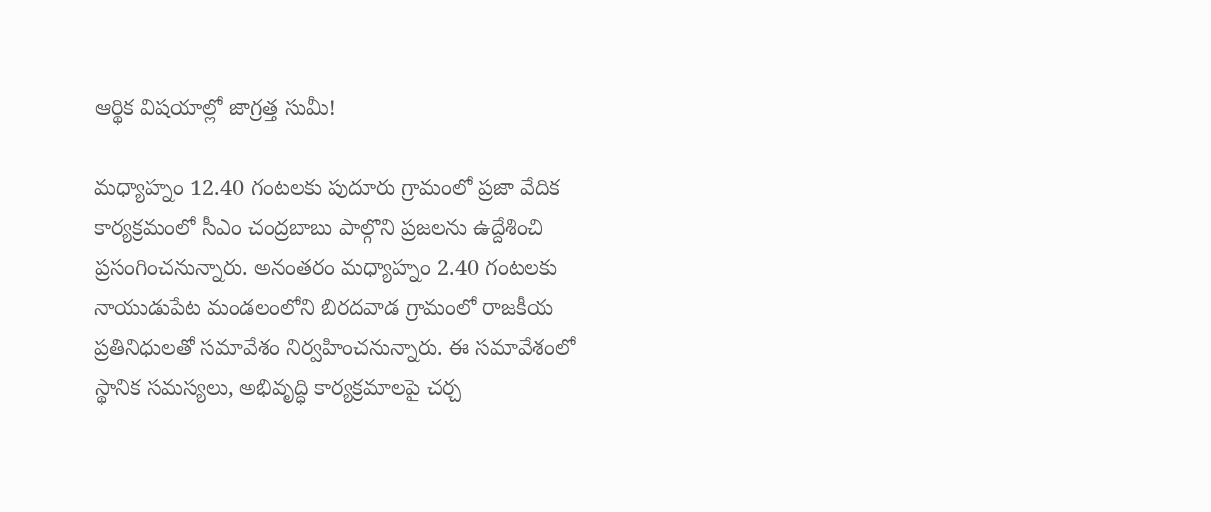ఆర్థిక విషయాల్లో జాగ్రత్త సుమీ!

మధ్యాహ్నం 12.40 గంటలకు పుదూరు గ్రామంలో ప్రజా వేదిక కార్యక్రమంలో సీఎం చంద్రబాబు పాల్గొని ప్రజలను ఉద్దేశించి ప్రసంగించనున్నారు. అనంతరం మధ్యాహ్నం 2.40 గంటలకు నాయుడుపేట మండలంలోని బిరదవాడ గ్రామంలో రాజకీయ ప్రతినిధులతో సమావేశం నిర్వహించనున్నారు. ఈ సమావేశంలో స్థానిక సమస్యలు, అభివృద్ధి కార్యక్రమాలపై చర్చ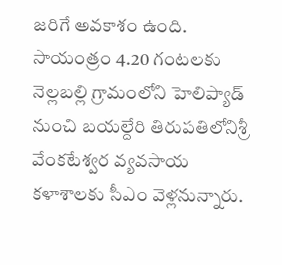జరిగే అవకాశం ఉంది. సాయంత్రం 4.20 గంటలకు నెల్లబల్లి గ్రామంలోని హెలిప్యాడ్ నుంచి బయల్దేరి తిరుపతిలోనిశ్రీ వేంకటేశ్వర వ్యవసాయ కళాశాలకు సీఎం వెళ్లనున్నారు.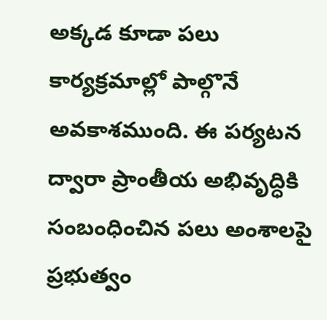అక్కడ కూడా పలు కార్యక్రమాల్లో పాల్గొనే అవకాశముంది. ఈ పర్యటన ద్వారా ప్రాంతీయ అభివృద్ధికి సంబంధించిన పలు అంశాలపై ప్రభుత్వం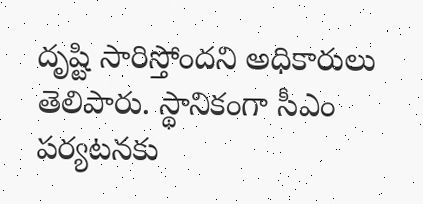దృష్టి సారిస్తోందని అధికారులు తెలిపారు. స్థానికంగా సీఎం పర్యటనకు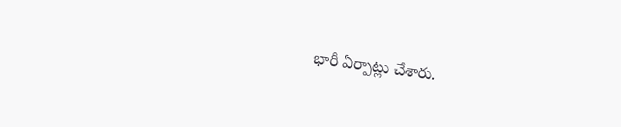భారీ ఏర్పాట్లు చేశారు.